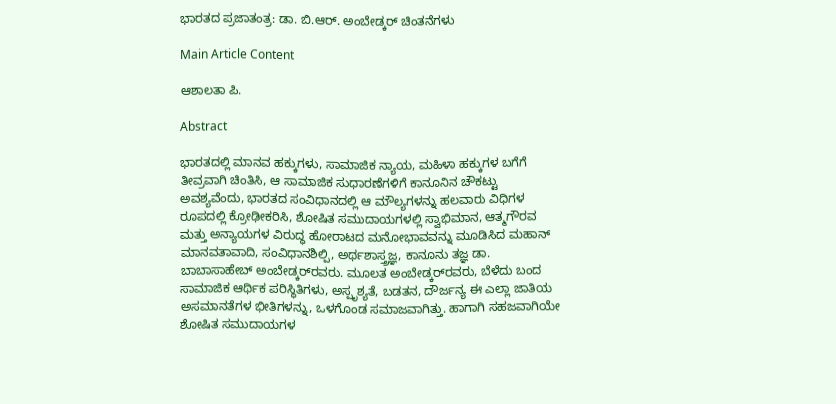ಭಾರತದ ಪ್ರಜಾತಂತ್ರ: ಡಾ. ಬಿ.ಆರ್. ಅಂಬೇಡ್ಕ‌ರ್ ಚಿಂತನೆಗಳು

Main Article Content

ಆಶಾಲತಾ ಪಿ.

Abstract

ಭಾರತದಲ್ಲಿ ಮಾನವ ಹಕ್ಕುಗಳು, ಸಾಮಾಜಿಕ ನ್ಯಾಯ, ಮಹಿಳಾ ಹಕ್ಕುಗಳ ಬಗೆಗೆ ತೀವ್ರವಾಗಿ ಚಿಂತಿಸಿ, ಆ ಸಾಮಾಜಿಕ ಸುಧಾರಣೆಗಳಿಗೆ ಕಾನೂನಿನ ಚೌಕಟ್ಟು ಅವಶ್ಯವೆಂದು, ಭಾರತದ ಸಂವಿಧಾನದಲ್ಲಿ ಆ ಮೌಲ್ಯಗಳನ್ನು ಹಲವಾರು ವಿಧಿಗಳ ರೂಪದಲ್ಲಿ ಕ್ರೋಢೀಕರಿಸಿ, ಶೋಷಿತ ಸಮುದಾಯಗಳಲ್ಲಿ ಸ್ವಾಭಿಮಾನ, ಆತ್ಮಗೌರವ ಮತ್ತು ಅನ್ಯಾಯಗಳ ವಿರುದ್ಧ ಹೋರಾಟದ ಮನೋಭಾವವನ್ನು ಮೂಡಿಸಿದ ಮಹಾನ್ ಮಾನವತಾವಾದಿ, ಸಂವಿಧಾನಶಿಲ್ಪಿ, ಅರ್ಥಶಾಸ್ತ್ರಜ್ಞ, ಕಾನೂನು ತಜ್ಞ ಡಾ. ಬಾಬಾಸಾಹೇಬ್ ಅಂಬೇಡ್ಕರ್‌ರವರು. ಮೂಲತ ಅಂಬೇಡ್ಕರ್‌ರವರು, ಬೆಳೆದು ಬಂದ ಸಾಮಾಜಿಕ ಆರ್ಥಿಕ ಪರಿಸ್ಥಿತಿಗಳು, ಅಸ್ಪೃಶ್ಯತೆ, ಬಡತನ, ದೌರ್ಜನ್ಯ ಈ ಎಲ್ಲಾ ಜಾತಿಯ ಅಸಮಾನತೆಗಳ ಭೀತಿಗಳನ್ನು, ಒಳಗೊಂಡ ಸಮಾಜವಾಗಿತ್ತು. ಹಾಗಾಗಿ ಸಹಜವಾಗಿಯೇ ಶೋಷಿತ ಸಮುದಾಯಗಳ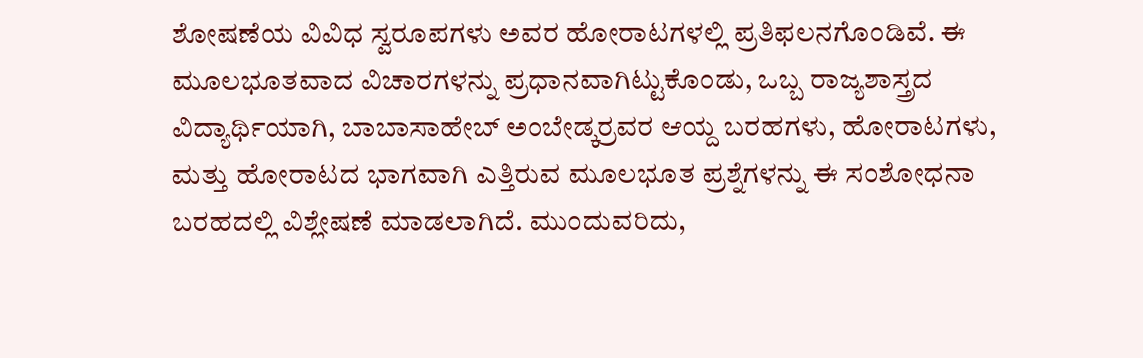ಶೋಷಣೆಯ ವಿವಿಧ ಸ್ವರೂಪಗಳು ಅವರ ಹೋರಾಟಗಳಲ್ಲಿ ಪ್ರತಿಫಲನಗೊಂಡಿವೆ. ಈ ಮೂಲಭೂತವಾದ ವಿಚಾರಗಳನ್ನು ಪ್ರಧಾನವಾಗಿಟ್ಟುಕೊಂಡು, ಒಬ್ಬ ರಾಜ್ಯಶಾಸ್ತ್ರದ ವಿದ್ಯಾರ್ಥಿಯಾಗಿ, ಬಾಬಾಸಾಹೇಬ್ ಅಂಬೇಡ್ಕ‌ರ್ರವರ ಆಯ್ದ ಬರಹಗಳು, ಹೋರಾಟಗಳು, ಮತ್ತು ಹೋರಾಟದ ಭಾಗವಾಗಿ ಎತ್ತಿರುವ ಮೂಲಭೂತ ಪ್ರಶ್ನೆಗಳನ್ನು ಈ ಸಂಶೋಧನಾ ಬರಹದಲ್ಲಿ ವಿಶ್ಲೇಷಣೆ ಮಾಡಲಾಗಿದೆ. ಮುಂದುವರಿದು,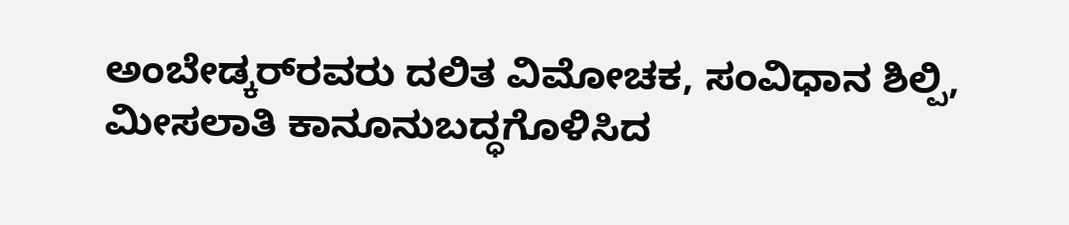ಅಂಬೇಡ್ಕರ್‌ರವರು ದಲಿತ ವಿಮೋಚಕ, ಸಂವಿಧಾನ ಶಿಲ್ಪಿ, ಮೀಸಲಾತಿ ಕಾನೂನುಬದ್ಧಗೊಳಿಸಿದ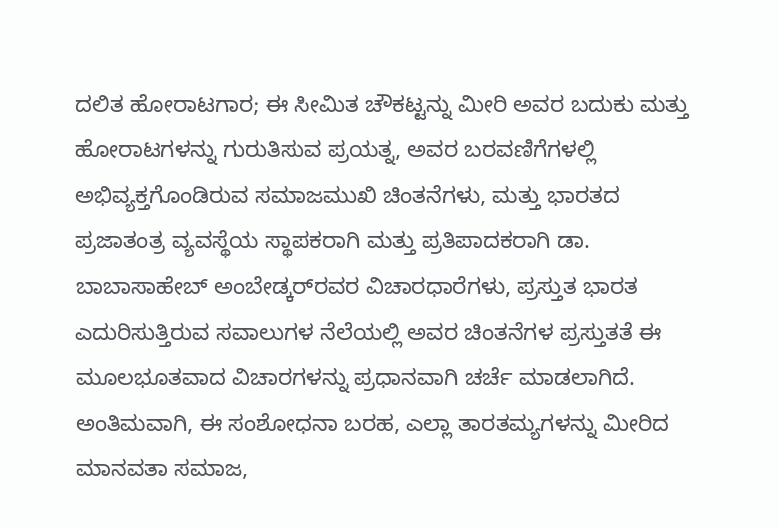ದಲಿತ ಹೋರಾಟಗಾರ; ಈ ಸೀಮಿತ ಚೌಕಟ್ಟನ್ನು ಮೀರಿ ಅವರ ಬದುಕು ಮತ್ತು ಹೋರಾಟಗಳನ್ನು ಗುರುತಿಸುವ ಪ್ರಯತ್ನ, ಅವರ ಬರವಣಿಗೆಗಳಲ್ಲಿ ಅಭಿವ್ಯಕ್ತಗೊಂಡಿರುವ ಸಮಾಜಮುಖಿ ಚಿಂತನೆಗಳು, ಮತ್ತು ಭಾರತದ ಪ್ರಜಾತಂತ್ರ ವ್ಯವಸ್ಥೆಯ ಸ್ಥಾಪಕರಾಗಿ ಮತ್ತು ಪ್ರತಿಪಾದಕರಾಗಿ ಡಾ. ಬಾಬಾಸಾಹೇಬ್ ಅಂಬೇಡ್ಕರ್‌ರವರ ವಿಚಾರಧಾರೆಗಳು, ಪ್ರಸ್ತುತ ಭಾರತ ಎದುರಿಸುತ್ತಿರುವ ಸವಾಲುಗಳ ನೆಲೆಯಲ್ಲಿ ಅವರ ಚಿಂತನೆಗಳ ಪ್ರಸ್ತುತತೆ ಈ ಮೂಲಭೂತವಾದ ವಿಚಾರಗಳನ್ನು ಪ್ರಧಾನವಾಗಿ ಚರ್ಚೆ ಮಾಡಲಾಗಿದೆ. ಅಂತಿಮವಾಗಿ, ಈ ಸಂಶೋಧನಾ ಬರಹ, ಎಲ್ಲಾ ತಾರತಮ್ಯಗಳನ್ನು ಮೀರಿದ ಮಾನವತಾ ಸಮಾಜ,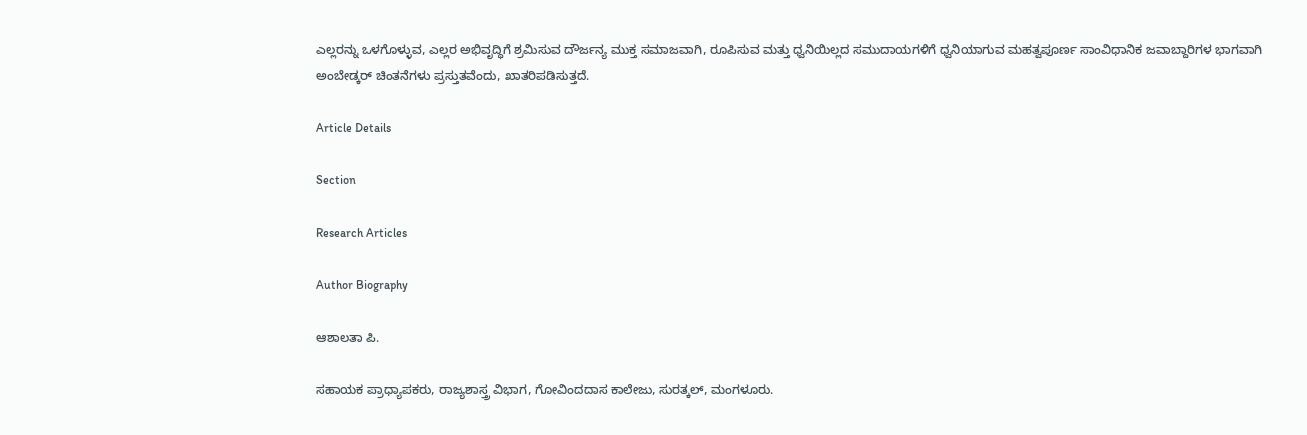ಎಲ್ಲರನ್ನು ಒಳಗೊಳ್ಳುವ, ಎಲ್ಲರ ಅಭಿವೃದ್ಧಿಗೆ ಶ್ರಮಿಸುವ ದೌರ್ಜನ್ಯ ಮುಕ್ತ ಸಮಾಜವಾಗಿ, ರೂಪಿಸುವ ಮತ್ತು ಧ್ವನಿಯಿಲ್ಲದ ಸಮುದಾಯಗಳಿಗೆ ಧ್ವನಿಯಾಗುವ ಮಹತ್ವಪೂರ್ಣ ಸಾಂವಿಧಾನಿಕ ಜವಾಬ್ದಾರಿಗಳ ಭಾಗವಾಗಿ ಅಂಬೇಡ್ಕ‌ರ್ ಚಿಂತನೆಗಳು ಪ್ರಸ್ತುತವೆಂದು, ಖಾತರಿಪಡಿಸುತ್ತದೆ.

Article Details

Section

Research Articles

Author Biography

ಆಶಾಲತಾ ಪಿ.

ಸಹಾಯಕ ಪ್ರಾಧ್ಯಾಪಕರು, ರಾಜ್ಯಶಾಸ್ತ್ರ ವಿಭಾಗ, ಗೋವಿಂದದಾಸ ಕಾಲೇಜು, ಸುರತ್ಕಲ್, ಮಂಗಳೂರು.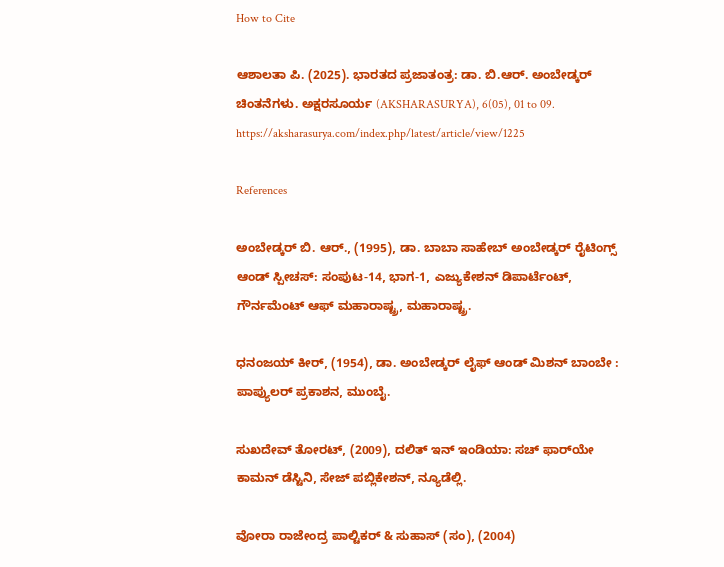How to Cite

ಆಶಾಲತಾ ಪಿ. (2025). ಭಾರತದ ಪ್ರಜಾತಂತ್ರ: ಡಾ. ಬಿ.ಆರ್. ಅಂಬೇಡ್ಕ‌ರ್ ಚಿಂತನೆಗಳು. ಅಕ್ಷರಸೂರ್ಯ (AKSHARASURYA), 6(05), 01 to 09. https://aksharasurya.com/index.php/latest/article/view/1225

References

ಅಂಬೇಡ್ಕರ್ ಬಿ. ಆರ್., (1995), ಡಾ. ಬಾಬಾ ಸಾಹೇಬ್ ಅಂಬೇಡ್ಕರ್ ರೈಟಿಂಗ್ಸ್ ಆಂಡ್ ಸ್ಪೀಚಸ್: ಸಂಪುಟ-14, ಭಾಗ-1, ಎಜ್ಯುಕೇಶನ್ ಡಿಪಾರ್ಟೆಂಟ್, ಗೌರ್ನಮೆಂಟ್ ಆಫ್ ಮಹಾರಾಷ್ಟ್ರ, ಮಹಾರಾಷ್ಟ್ರ.

ಧನಂಜಯ್ ಕೀರ್, (1954), ಡಾ. ಅಂಬೇಡ್ಕರ್ ಲೈಫ್ ಆಂಡ್ ಮಿಶನ್ ಬಾಂಬೇ : ಪಾಪ್ಯುಲ‌ರ್ ಪ್ರಕಾಶನ, ಮುಂಬೈ.

ಸುಖದೇವ್ ತೋರಟ್, (2009), ದಲಿತ್ ಇನ್ ಇಂಡಿಯಾ: ಸಚ್ ಫಾರ್‌ಯೇ ಕಾಮನ್ ಡೆಸ್ಟಿನಿ, ಸೇಜ್ ಪಬ್ಲಿಕೇಶನ್, ನ್ಯೂಡೆಲ್ಲಿ.

ವೋರಾ ರಾಜೇಂದ್ರ ಪಾಲ್ಟಿಕರ್ & ಸುಹಾಸ್ (ಸಂ), (2004)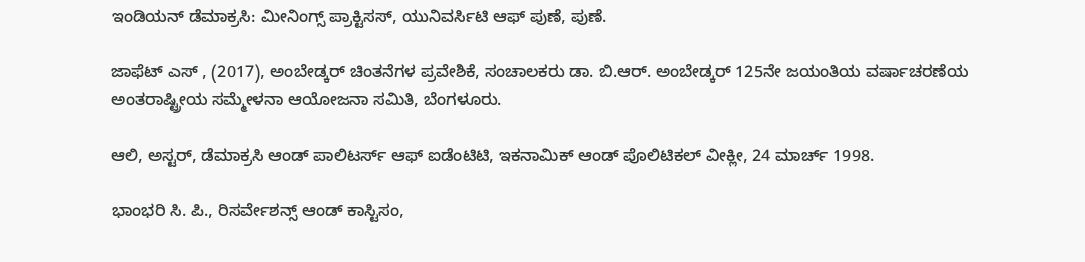ಇಂಡಿಯನ್ ಡೆಮಾಕ್ರಸಿ: ಮೀನಿಂಗ್ಸ್ ಪ್ರಾಕ್ಟಿಸಸ್, ಯುನಿವರ್ಸಿಟಿ ಆಫ್ ಪುಣೆ, ಪುಣೆ.

ಜಾಫೆಟ್ ಎಸ್ , (2017), ಅಂಬೇಡ್ಕರ್ ಚಿಂತನೆಗಳ ಪ್ರವೇಶಿಕೆ, ಸಂಚಾಲಕರು ಡಾ. ಬಿ.ಆರ್. ಅಂಬೇಡ್ಕರ್ 125ನೇ ಜಯಂತಿಯ ವರ್ಷಾಚರಣೆಯ ಅಂತರಾಷ್ಟ್ರೀಯ ಸಮ್ಮೇಳನಾ ಆಯೋಜನಾ ಸಮಿತಿ, ಬೆಂಗಳೂರು.

ಆಲಿ, ಅಸ್ಟರ್‌, ಡೆಮಾಕ್ರಸಿ ಆಂಡ್ ಪಾಲಿಟರ್ಸ್ ಆಫ್ ಐಡೆಂಟಿಟಿ, ಇಕನಾಮಿಕ್ ಆಂಡ್ ಪೊಲಿಟಿಕಲ್ ವೀಕ್ಲೀ, 24 ಮಾರ್ಚ್ 1998.

ಭಾಂಭರಿ ಸಿ. ಪಿ., ರಿಸರ್ವೇಶನ್ಸ್ ಆಂಡ್ ಕಾಸ್ಟಿಸಂ,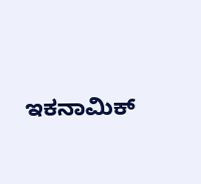ಇಕನಾಮಿಕ್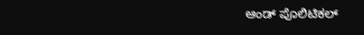ಆಂಡ್ ಪೊಲಿಟಿಕಲ್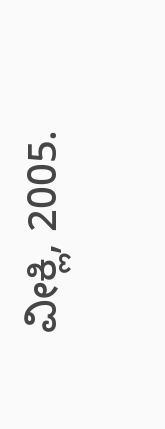ವೀಕ್ಲಿ, 2005.